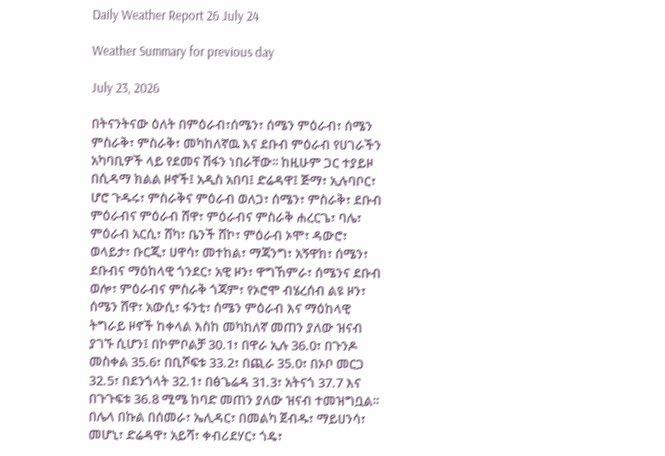Daily Weather Report 26 July 24

Weather Summary for previous day

July 23, 2026

በትናንትናው ዕለት በምዕራብ፣ሰሜን፣ ሰሜን ምዕራብ፣ ሰሜን ምስራቅ፣ ምስራቅ፣ መካከለኛዉ እና ደቡብ ምዕራብ የሀገራችን አካባቢዎች ላይ የደመና ሽፋን ነበራቸው፡፡ ከዚሁም ጋር ተያይዞ በሲዳማ ክልል ዞኖች፤ አዲስ አበባ፤ ድሬዳዋ፤ ጅማ፣ ኢሉባቦር፣ ሆሮ ጉዱሩ፣ ምስራቅና ምዕራብ ወለጋ፣ ሰሜን፣ ምስራቅ፣ ደቡብ ምዕራብና ምዕራብ ሸዋ፣ ምዕራብና ምስራቅ ሐረርጌ፣ ባሌ፣ ምዕራብ አርሲ፣ ሸካ፣ ቤንች ሸኮ፣ ምዕራብ ኦሞ፣ ዳውሮ፣ ወላይታ፣ ቡርጂ፣ ሀዋሳ፣ መተከል፣ ማጃንግ፣ አኝዋክ፣ ሰሜን፣ ደቡብና ማዕከላዊ ጎንደር፣ አዊ ዞን፣ ዋግኸምራ፣ ሰሜንና ደቡብ ወሎ፣ ምዕራብና ምስራቅ ጎጃም፣ የኦሮሞ ብሄረሰብ ልዩ ዞን፣ ሰሜን ሸዋ፣ አውሲ፣ ፋንቲ፣ ሰሜን ምዕራብ እና ማዕከላዊ ትግራይ ዞኖች ከቀላል እስከ መካከለኛ መጠን ያለው ዝናብ ያገኙ ሲሆን፤ በኮምቦልቻ 30.1፣ በዋራ ኢሉ 36.0፣ በጉንዶ መስቀል 35.6፣ በቢሾፍቱ 33.2፣ በጪራ 35.0፣ በኦቦ መርጋ 32.5፣ በደንጎላት 32.1፣ በፅጌሬዳ 31.3፣ አትናጎ 37.7 እና በጉጉፍቱ 36.8 ሚሜ ከባድ መጠን ያለው ዝናብ ተመዝግቧል፡፡ በሌላ በኩል በሰመራ፣ ኤሊዳር፣ በመልካ ጀብዱ፣ ማይሀንሳ፣ መሆኒ፣ ድሬዳዋ፣ አይሻ፣ ቀብሪደሃር፣ ጎዴ፣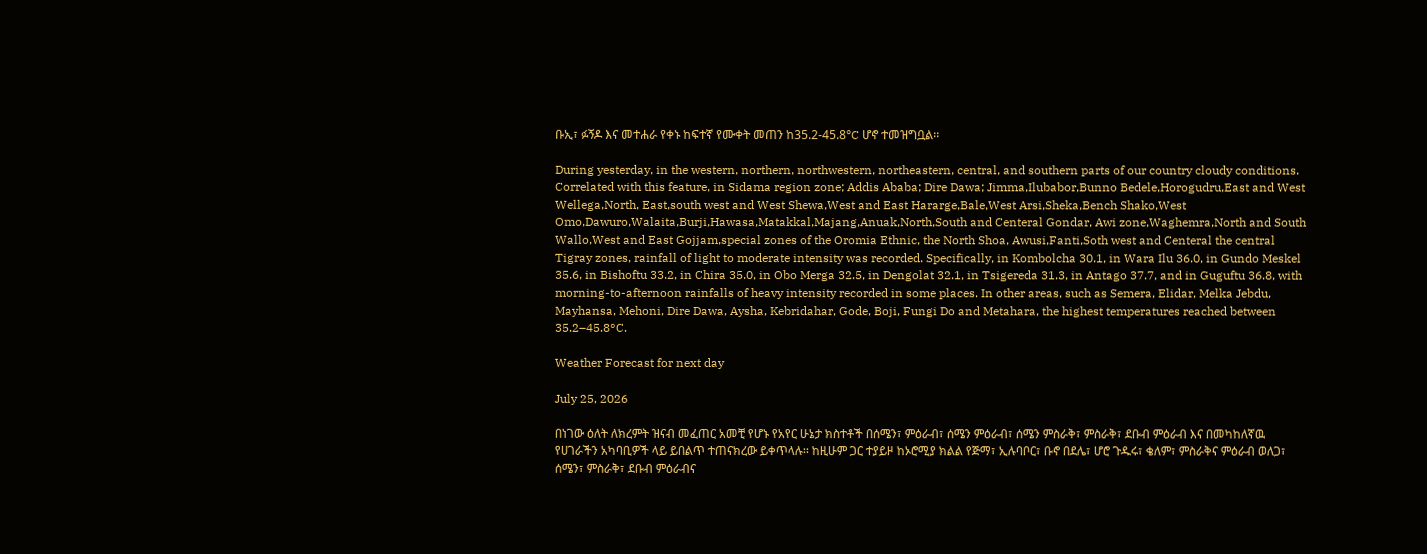ቡኢ፣ ፉኝዶ እና መተሐራ የቀኑ ከፍተኛ የሙቀት መጠን ከ35.2-45.8°C ሆኖ ተመዝግቧል፡፡

During yesterday, in the western, northern, northwestern, northeastern, central, and southern parts of our country cloudy conditions. Correlated with this feature, in Sidama region zone; Addis Ababa; Dire Dawa; Jimma,Ilubabor,Bunno Bedele,Horogudru,East and West Wellega,North, East,south west and West Shewa,West and East Hararge,Bale,West Arsi,Sheka,Bench Shako,West Omo,Dawuro,Walaita,Burji,Hawasa,Matakkal,Majang,Anuak,North,South and Centeral Gondar, Awi zone,Waghemra,North and South Wallo,West and East Gojjam,special zones of the Oromia Ethnic, the North Shoa, Awusi,Fanti,Soth west and Centeral the central Tigray zones, rainfall of light to moderate intensity was recorded. Specifically, in Kombolcha 30.1, in Wara Ilu 36.0, in Gundo Meskel 35.6, in Bishoftu 33.2, in Chira 35.0, in Obo Merga 32.5, in Dengolat 32.1, in Tsigereda 31.3, in Antago 37.7, and in Guguftu 36.8, with morning-to-afternoon rainfalls of heavy intensity recorded in some places. In other areas, such as Semera, Elidar, Melka Jebdu, Mayhansa, Mehoni, Dire Dawa, Aysha, Kebridahar, Gode, Boji, Fungi Do and Metahara, the highest temperatures reached between 35.2–45.8°C.

Weather Forecast for next day

July 25, 2026

በነገው ዕለት ለክረምት ዝናብ መፈጠር አመቺ የሆኑ የአየር ሁኔታ ክስተቶች በሰሜን፣ ምዕራብ፣ ሰሜን ምዕራብ፣ ሰሜን ምስራቅ፣ ምስራቅ፣ ደቡብ ምዕራብ እና በመካከለኛዉ የሀገራችን አካባቢዎች ላይ ይበልጥ ተጠናክረው ይቀጥላሉ፡፡ ከዚሁም ጋር ተያይዞ ከኦሮሚያ ክልል የጅማ፣ ኢሉባቦር፣ ቡኖ በደሌ፣ ሆሮ ጉዱሩ፣ ቄለም፣ ምስራቅና ምዕራብ ወለጋ፣ ሰሜን፣ ምስራቅ፣ ደቡብ ምዕራብና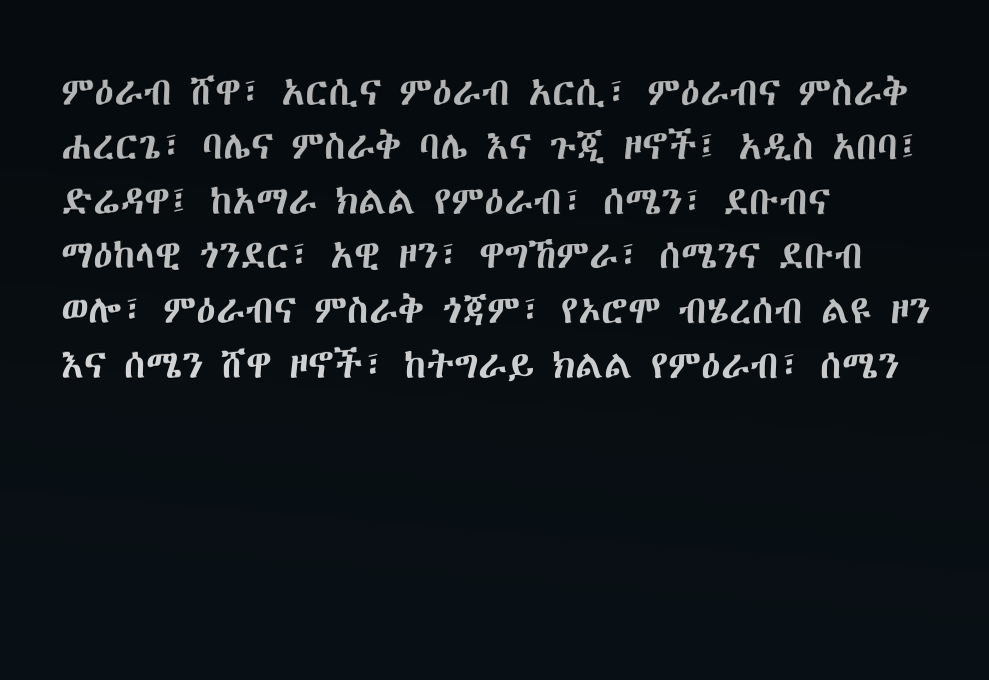ምዕራብ ሸዋ፣ አርሲና ምዕራብ አርሲ፣ ምዕራብና ምስራቅ ሐረርጌ፣ ባሌና ምስራቅ ባሌ እና ጉጂ ዞኖች፤ አዲስ አበባ፤ ድሬዳዋ፤ ከአማራ ክልል የምዕራብ፣ ሰሜን፣ ደቡብና ማዕከላዊ ጎንደር፣ አዊ ዞን፣ ዋግኸምራ፣ ሰሜንና ደቡብ ወሎ፣ ምዕራብና ምስራቅ ጎጃም፣ የኦሮሞ ብሄረሰብ ልዩ ዞን እና ሰሜን ሸዋ ዞኖች፣ ከትግራይ ክልል የምዕራብ፣ ሰሜን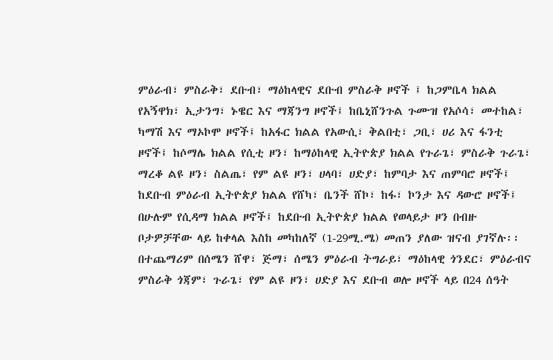ምዕራብ፣ ምስራቅ፣ ደቡብ፣ ማዕከላዊና ደቡብ ምስራቅ ዞኖች ፤ ከጋምቤላ ክልል የአኝዋክ፣ ኢታንግ፣ ኑዌር እና ማጃንግ ዞኖች፤ ከቤኒሸንጉል ጉሙዝ የአሶሳ፣ መተከል፣ ካማሽ እና ማኦኮሞ ዞኖች፤ ከአፋር ክልል የአውሲ፣ ቅልበቲ፣ ጋቢ፣ ሀሪ እና ፋንቲ ዞኖች፤ ከሶማሌ ክልል የሲቲ ዞን፣ ከማዕከላዊ ኢትዮጵያ ክልል የጉራጌ፣ ምስራቅ ጉራጌ፣ ማረቆ ልዩ ዞን፣ ስልጤ፣ የም ልዩ ዞን፣ ሀላባ፣ ሀድያ፣ ከምባታ እና ጠምባሮ ዞኖች፤ ከደቡብ ምዕራብ ኢትዮጵያ ክልል የሸካ፣ ቤንች ሸኮ፣ ከፋ፣ ኮንታ እና ዳውሮ ዞኖች፤ በሁሉም የሲዳማ ክልል ዞኖች፤ ከደቡብ ኢትዮጵያ ክልል የወላይታ ዞን በብዙ ቦታዎቻቸው ላይ ከቀላል እስከ መካከለኛ (1-29ሚ.ሜ) መጠን ያለው ዝናብ ያገኛሉ፡፡ በተጨማሪም በሰሜን ሸዋ፣ ጅማ፣ ሰሜን ምዕራብ ትግራይ፣ ማዕከላዊ ጎንደር፣ ምዕራብና ምስራቅ ጎጃም፣ ጉራጌ፣ የም ልዩ ዞን፣ ሀድያ እና ደቡብ ወሎ ዞኖች ላይ በ24 ሰዓት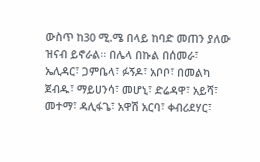ውስጥ ከ30 ሚ.ሜ በላይ ከባድ መጠን ያለው ዝናብ ይኖራል፡፡ በሌላ በኩል በሰመራ፣ ኤሊዳር፣ ጋምቤላ፣ ፉኝዶ፣ አቦቦ፣ በመልካ ጀብዱ፣ ማይሀንሳ፣ መሆኒ፣ ድሬዳዋ፣ አይሻ፣ መተማ፣ ዳሊፋጌ፣ አዋሽ አርባ፣ ቀብሪደሃር፣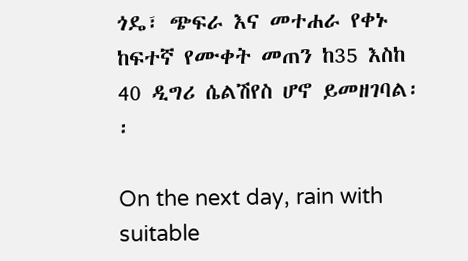ጎዴ፣ ጭፍራ እና መተሐራ የቀኑ ከፍተኛ የሙቀት መጠን ከ35 እስከ 40 ዲግሪ ሴልሽየስ ሆኖ ይመዘገባል፡፡

On the next day, rain with suitable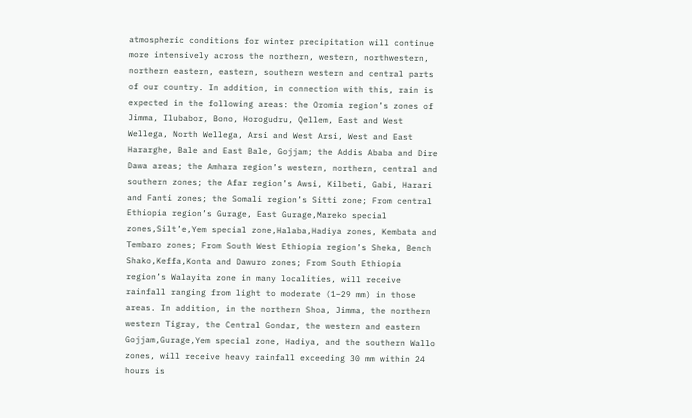atmospheric conditions for winter precipitation will continue more intensively across the northern, western, northwestern, northern eastern, eastern, southern western and central parts of our country. In addition, in connection with this, rain is expected in the following areas: the Oromia region’s zones of Jimma, Ilubabor, Bono, Horogudru, Qellem, East and West Wellega, North Wellega, Arsi and West Arsi, West and East Hararghe, Bale and East Bale, Gojjam; the Addis Ababa and Dire Dawa areas; the Amhara region’s western, northern, central and southern zones; the Afar region’s Awsi, Kilbeti, Gabi, Harari and Fanti zones; the Somali region’s Sitti zone; From central Ethiopia region’s Gurage, East Gurage,Mareko special zones,Silt’e,Yem special zone,Halaba,Hadiya zones, Kembata and Tembaro zones; From South West Ethiopia region’s Sheka, Bench Shako,Keffa,Konta and Dawuro zones; From South Ethiopia region’s Walayita zone in many localities, will receive rainfall ranging from light to moderate (1–29 mm) in those areas. In addition, in the northern Shoa, Jimma, the northern western Tigray, the Central Gondar, the western and eastern Gojjam,Gurage,Yem special zone, Hadiya, and the southern Wallo zones, will receive heavy rainfall exceeding 30 mm within 24 hours is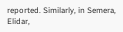reported. Similarly, in Semera, Elidar,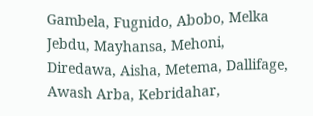Gambela, Fugnido, Abobo, Melka Jebdu, Mayhansa, Mehoni, Diredawa, Aisha, Metema, Dallifage, Awash Arba, Kebridahar,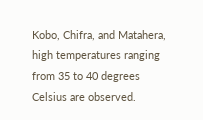Kobo, Chifra, and Matahera, high temperatures ranging from 35 to 40 degrees Celsius are observed.